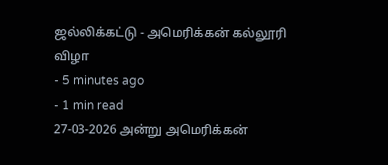ஜல்லிக்கட்டு - அமெரிக்கன் கல்லூரி விழா
- 5 minutes ago
- 1 min read
27-03-2026 அன்று அமெரிக்கன்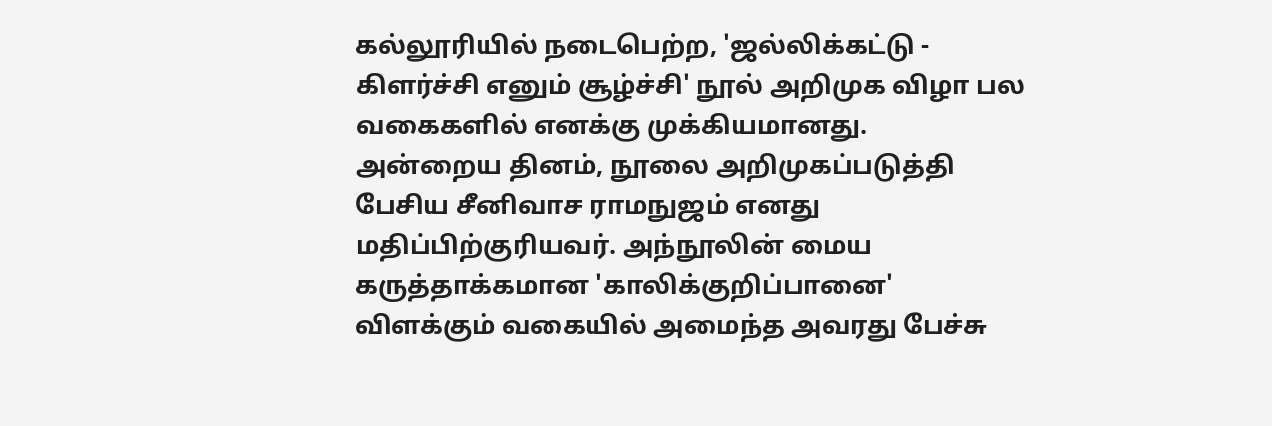கல்லூரியில் நடைபெற்ற, 'ஜல்லிக்கட்டு - கிளர்ச்சி எனும் சூழ்ச்சி' நூல் அறிமுக விழா பல வகைகளில் எனக்கு முக்கியமானது.
அன்றைய தினம், நூலை அறிமுகப்படுத்தி பேசிய சீனிவாச ராமநுஜம் எனது மதிப்பிற்குரியவர். அந்நூலின் மைய கருத்தாக்கமான 'காலிக்குறிப்பானை' விளக்கும் வகையில் அமைந்த அவரது பேச்சு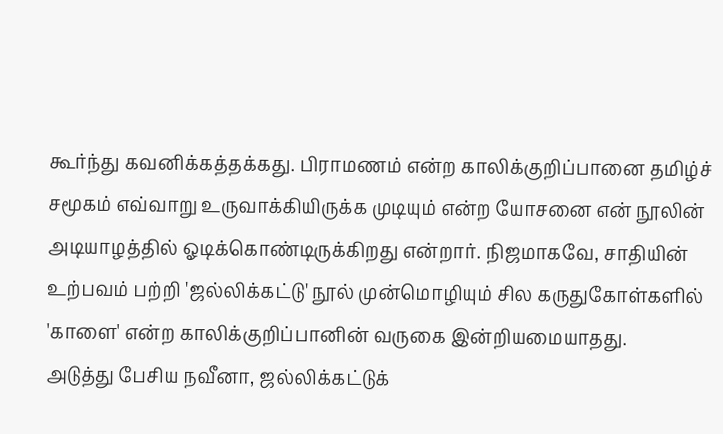கூர்ந்து கவனிக்கத்தக்கது. பிராமணம் என்ற காலிக்குறிப்பானை தமிழ்ச் சமூகம் எவ்வாறு உருவாக்கியிருக்க முடியும் என்ற யோசனை என் நூலின் அடியாழத்தில் ஓடிக்கொண்டிருக்கிறது என்றார். நிஜமாகவே, சாதியின் உற்பவம் பற்றி 'ஜல்லிக்கட்டு' நூல் முன்மொழியும் சில கருதுகோள்களில் 'காளை' என்ற காலிக்குறிப்பானின் வருகை இன்றியமையாதது.
அடுத்து பேசிய நவீனா, ஜல்லிக்கட்டுக்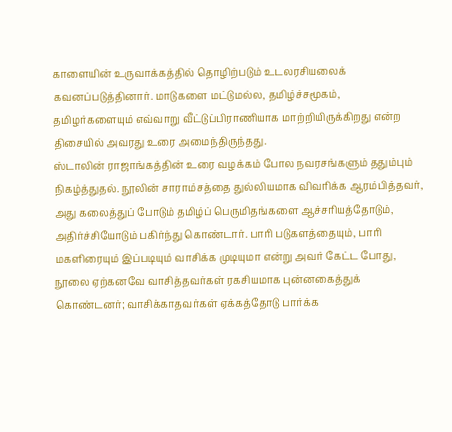காளையின் உருவாக்கத்தில் தொழிற்படும் உடலரசியலைக் கவனப்படுத்தினார். மாடுகளை மட்டுமல்ல, தமிழ்ச்சமூகம், தமிழர்களையும் எவ்வாறு வீட்டுப்பிராணியாக மாற்றியிருக்கிறது என்ற திசையில் அவரது உரை அமைந்திருந்தது.
ஸ்டாலின் ராஜாங்கத்தின் உரை வழக்கம் போல நவரசங்களும் ததும்பும் நிகழ்த்துதல். நூலின் சாராம்சத்தை துல்லியமாக விவரிக்க ஆரம்பித்தவர், அது கலைத்துப் போடும் தமிழ்ப் பெருமிதங்களை ஆச்சரியத்தோடும், அதிர்ச்சியோடும் பகிர்ந்து கொண்டார். பாரி படுகளத்தையும், பாரி மகளிரையும் இப்படியும் வாசிக்க முடியுமா என்று அவர் கேட்ட போது, நூலை ஏற்கனவே வாசித்தவர்கள் ரகசியமாக புன்னகைத்துக் கொண்டனர்; வாசிக்காதவர்கள் ஏக்கத்தோடு பார்க்க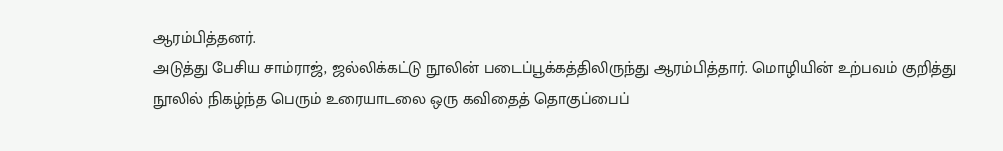ஆரம்பித்தனர்.
அடுத்து பேசிய சாம்ராஜ், ஜல்லிக்கட்டு நூலின் படைப்பூக்கத்திலிருந்து ஆரம்பித்தார். மொழியின் உற்பவம் குறித்து நூலில் நிகழ்ந்த பெரும் உரையாடலை ஒரு கவிதைத் தொகுப்பைப்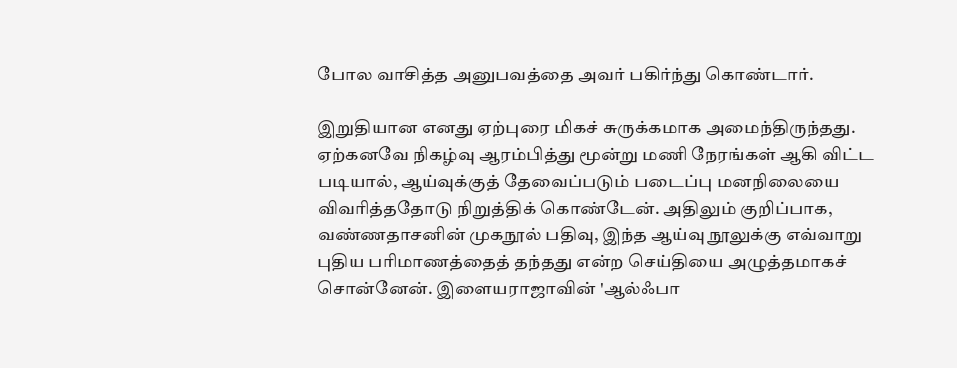போல வாசித்த அனுபவத்தை அவர் பகிர்ந்து கொண்டார்.

இறுதியான எனது ஏற்புரை மிகச் சுருக்கமாக அமைந்திருந்தது. ஏற்கனவே நிகழ்வு ஆரம்பித்து மூன்று மணி நேரங்கள் ஆகி விட்ட படியால், ஆய்வுக்குத் தேவைப்படும் படைப்பு மனநிலையை விவரித்ததோடு நிறுத்திக் கொண்டேன். அதிலும் குறிப்பாக, வண்ணதாசனின் முகநூல் பதிவு, இந்த ஆய்வு நூலுக்கு எவ்வாறு புதிய பரிமாணத்தைத் தந்தது என்ற செய்தியை அழுத்தமாகச் சொன்னேன். இளையராஜாவின் 'ஆல்ஃபா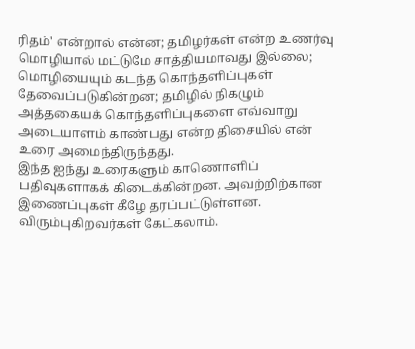ரிதம்' என்றால் என்ன; தமிழர்கள் என்ற உணர்வு மொழியால் மட்டுமே சாத்தியமாவது இல்லை; மொழியையும் கடந்த கொந்தளிப்புகள் தேவைப்படுகின்றன; தமிழில் நிகழும் அத்தகையக் கொந்தளிப்புகளை எவ்வாறு அடையாளம் காண்பது என்ற திசையில் என் உரை அமைந்திருந்தது.
இந்த ஐந்து உரைகளும் காணொளிப் பதிவுகளாகக் கிடைக்கின்றன. அவற்றிற்கான இணைப்புகள் கீழே தரப்பட்டுள்ளன. விரும்புகிறவர்கள் கேட்கலாம்.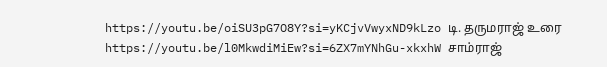https://youtu.be/oiSU3pG7O8Y?si=yKCjvVwyxND9kLzo டி. தருமராஜ் உரை
https://youtu.be/l0MkwdiMiEw?si=6ZX7mYNhGu-xkxhW சாம்ராஜ்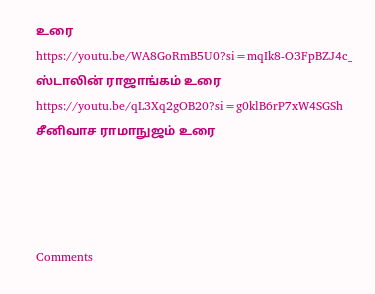உரை
https://youtu.be/WA8GoRmB5U0?si=mqIk8-O3FpBZJ4c_ ஸ்டாலின் ராஜாங்கம் உரை
https://youtu.be/qL3Xq2gOB20?si=g0klB6rP7xW4SGSh சீனிவாச ராமாநுஜம் உரை




Comments